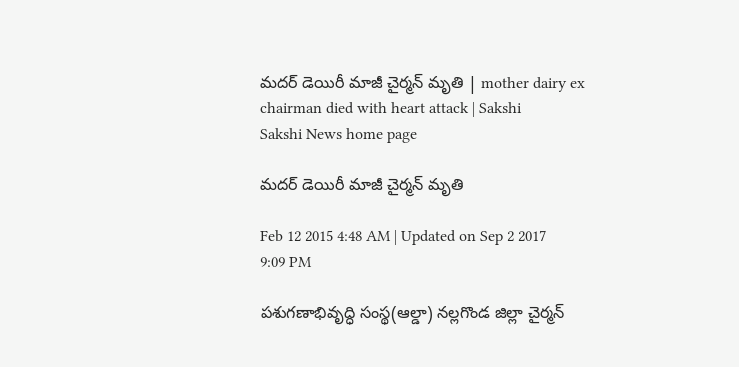మదర్ డెయిరీ మాజీ చైర్మన్ మృతి | mother dairy ex chairman died with heart attack | Sakshi
Sakshi News home page

మదర్ డెయిరీ మాజీ చైర్మన్ మృతి

Feb 12 2015 4:48 AM | Updated on Sep 2 2017 9:09 PM

పశుగణాభివృద్ధి సంస్థ(ఆల్డా) నల్లగొండ జిల్లా చైర్మన్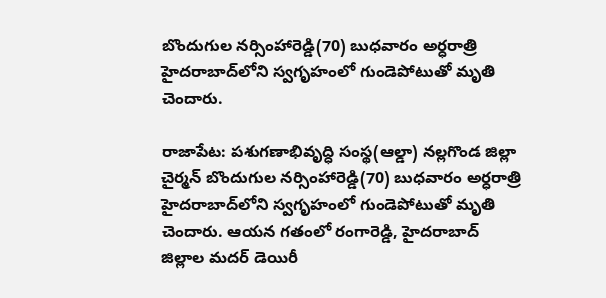బొందుగుల నర్సింహారెడ్డి(70) బుధవారం అర్ధరాత్రి హైదరాబాద్‌లోని స్వగృహంలో గుండెపోటుతో మృతి చెందారు.

రాజాపేట: పశుగణాభివృద్ధి సంస్థ(ఆల్డా) నల్లగొండ జిల్లా చైర్మన్ బొందుగుల నర్సింహారెడ్డి(70) బుధవారం అర్ధరాత్రి హైదరాబాద్‌లోని స్వగృహంలో గుండెపోటుతో మృతి చెందారు. ఆయన గతంలో రంగారెడ్డి, హైదరాబాద్ జిల్లాల మదర్ డెయిరీ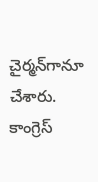చైర్మన్‌గానూ చేశారు. కాంగ్రెస్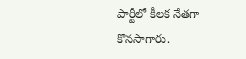పార్టీలో కీలక నేతగా కొనసాగారు.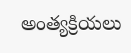అంత్యక్రియలు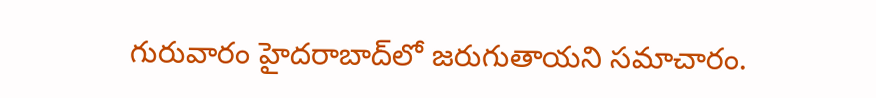గురువారం హైదరాబాద్‌లో జరుగుతాయని సమాచారం.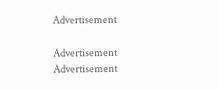Advertisement

Advertisement
Advertisement